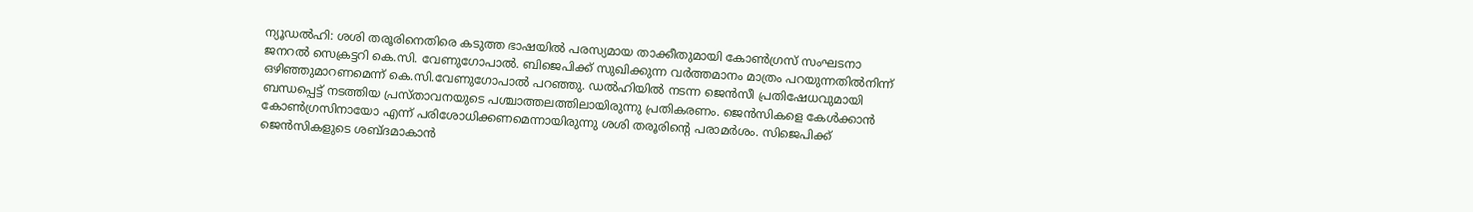ന്യൂഡൽഹി: ശശി തരൂരിനെതിരെ കടുത്ത ഭാഷയിൽ പരസ്യമായ താക്കീതുമായി കോൺഗ്രസ് സംഘടനാ ജനറൽ സെക്രട്ടറി കെ.സി. വേണുഗോപാൽ. ബിജെപിക്ക് സുഖിക്കുന്ന വർത്തമാനം മാത്രം പറയുന്നതിൽനിന്ന് ഒഴിഞ്ഞുമാറണമെന്ന് കെ.സി.വേണുഗോപാൽ പറഞ്ഞു. ഡൽഹിയിൽ നടന്ന ജെൻസീ പ്രതിഷേധവുമായി ബന്ധപ്പെട്ട് നടത്തിയ പ്രസ്താവനയുടെ പശ്ചാത്തലത്തിലായിരുന്നു പ്രതികരണം. ജെൻസികളെ കേൾക്കാൻ കോൺഗ്രസിനായോ എന്ന് പരിശോധിക്കണമെന്നായിരുന്നു ശശി തരൂരിന്റെ പരാമർശം. സിജെപിക്ക് ജെൻസികളുടെ ശബ്ദമാകാൻ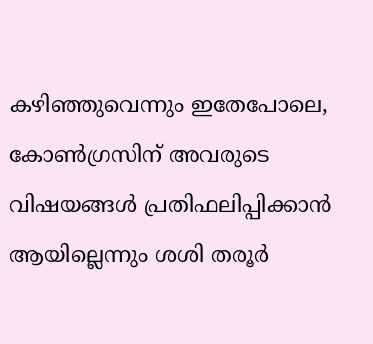കഴിഞ്ഞുവെന്നും ഇതേപോലെ, കോൺഗ്രസിന് അവരുടെ വിഷയങ്ങൾ പ്രതിഫലിപ്പിക്കാൻ ആയില്ലെന്നും ശശി തരൂർ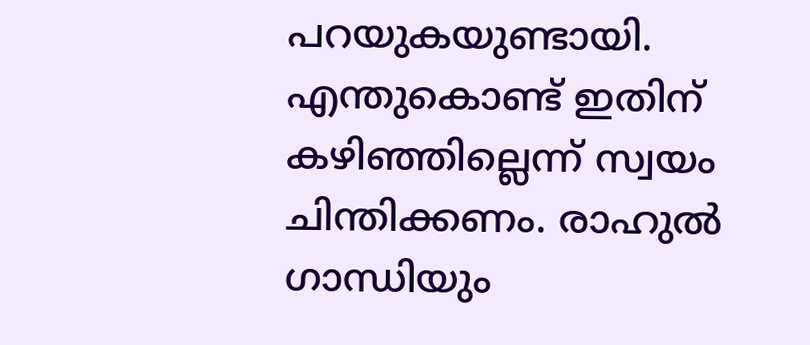പറയുകയുണ്ടായി. എന്തുകൊണ്ട് ഇതിന് കഴിഞ്ഞില്ലെന്ന് സ്വയം ചിന്തിക്കണം. രാഹുൽ ഗാന്ധിയും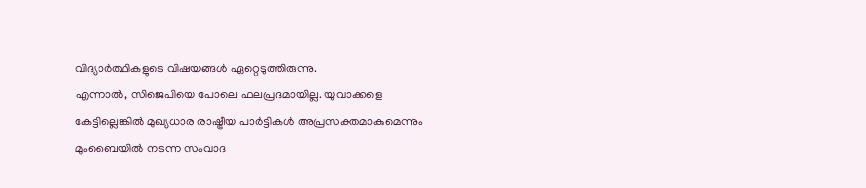വിദ്യാർത്ഥികളുടെ വിഷയങ്ങൾ ഏറ്റെടുത്തിരുന്നു.
എന്നാൽ, സിജെപിയെ പോലെ ഫലപ്രദമായില്ല. യുവാക്കളെ കേട്ടില്ലെങ്കിൽ മുഖ്യധാര രാഷ്ട്രീയ പാർട്ടികൾ അപ്രസക്തമാകുമെന്നും മുംബൈയിൽ നടന്ന സംവാദ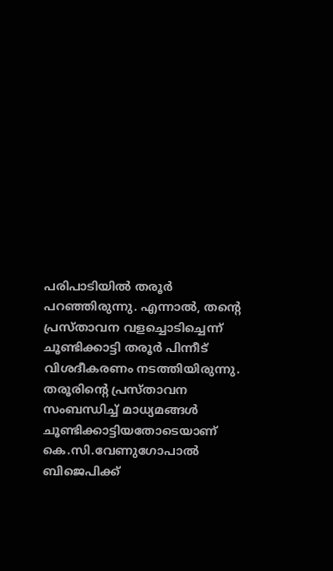പരിപാടിയിൽ തരൂർ പറഞ്ഞിരുന്നു. എന്നാൽ, തന്റെ പ്രസ്താവന വളച്ചൊടിച്ചെന്ന് ചൂണ്ടിക്കാട്ടി തരൂർ പിന്നീട് വിശദീകരണം നടത്തിയിരുന്നു. തരൂരിന്റെ പ്രസ്താവന സംബന്ധിച്ച് മാധ്യമങ്ങൾ ചൂണ്ടിക്കാട്ടിയതോടെയാണ് കെ.സി.വേണുഗോപാൽ ബിജെപിക്ക്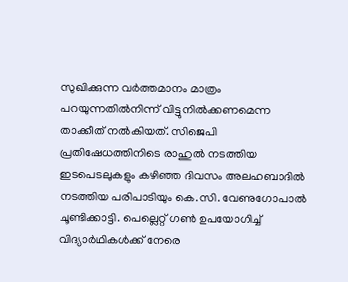സുഖിക്കുന്ന വർത്തമാനം മാത്രം പറയുന്നതിൽനിന്ന് വിട്ടുനിൽക്കണമെന്ന താക്കീത് നൽകിയത്. സിജെപി പ്രതിഷേധത്തിനിടെ രാഹുൽ നടത്തിയ ഇടപെടലുകളും കഴിഞ്ഞ ദിവസം അലഹബാദിൽ നടത്തിയ പരിപാടിയും കെ.സി. വേണുഗോപാൽ ചൂണ്ടിക്കാട്ടി. പെല്ലെറ്റ് ഗൺ ഉപയോഗിച്ച് വിദ്യാർഥികൾക്ക് നേരെ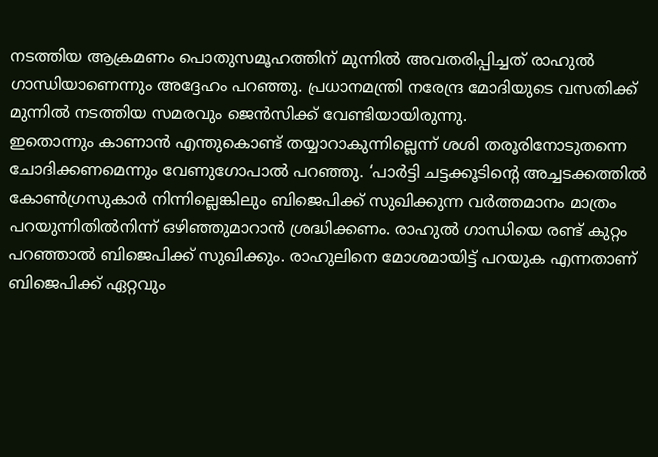നടത്തിയ ആക്രമണം പൊതുസമൂഹത്തിന് മുന്നിൽ അവതരിപ്പിച്ചത് രാഹുൽ ഗാന്ധിയാണെന്നും അദ്ദേഹം പറഞ്ഞു. പ്രധാനമന്ത്രി നരേന്ദ്ര മോദിയുടെ വസതിക്ക് മുന്നിൽ നടത്തിയ സമരവും ജെൻസിക്ക് വേണ്ടിയായിരുന്നു.
ഇതൊന്നും കാണാൻ എന്തുകൊണ്ട് തയ്യാറാകുന്നില്ലെന്ന് ശശി തരൂരിനോടുതന്നെ ചോദിക്കണമെന്നും വേണുഗോപാൽ പറഞ്ഞു. ‘പാർട്ടി ചട്ടക്കൂടിന്റെ അച്ചടക്കത്തിൽ കോൺഗ്രസുകാർ നിന്നില്ലെങ്കിലും ബിജെപിക്ക് സുഖിക്കുന്ന വർത്തമാനം മാത്രം പറയുന്നിതിൽനിന്ന് ഒഴിഞ്ഞുമാറാൻ ശ്രദ്ധിക്കണം. രാഹുൽ ഗാന്ധിയെ രണ്ട് കുറ്റം പറഞ്ഞാൽ ബിജെപിക്ക് സുഖിക്കും. രാഹുലിനെ മോശമായിട്ട് പറയുക എന്നതാണ് ബിജെപിക്ക് ഏറ്റവും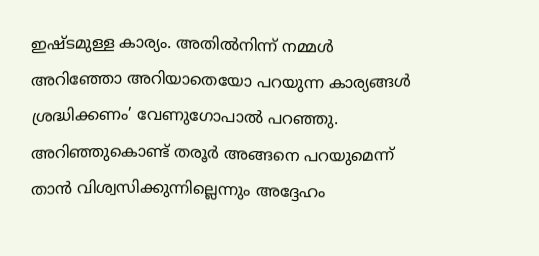ഇഷ്ടമുള്ള കാര്യം. അതിൽനിന്ന് നമ്മൾ അറിഞ്ഞോ അറിയാതെയോ പറയുന്ന കാര്യങ്ങൾ ശ്രദ്ധിക്കണം’ വേണുഗോപാൽ പറഞ്ഞു. അറിഞ്ഞുകൊണ്ട് തരൂർ അങ്ങനെ പറയുമെന്ന് താൻ വിശ്വസിക്കുന്നില്ലെന്നും അദ്ദേഹം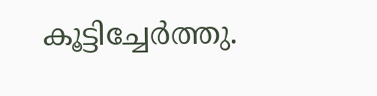കൂട്ടിച്ചേർത്തു.